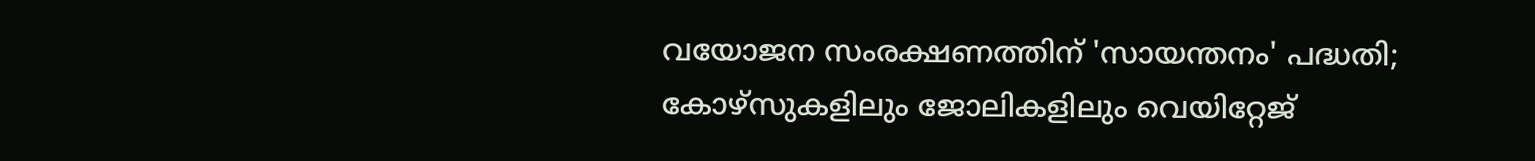വയോജന സംരക്ഷണത്തിന് 'സായന്തനം' പദ്ധതി; കോഴ്സുകളിലും ജോലികളിലും വെയിറ്റേജ്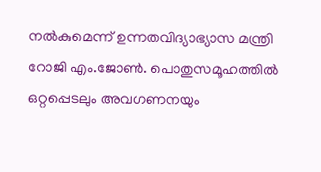നൽകുമെന്ന് ഉന്നതവിദ്യാഭ്യാസ മന്ത്രി റോജി എം.ജോൺ. പൊതുസമൂഹത്തിൽ ഒറ്റപ്പെടലും അവഗണനയും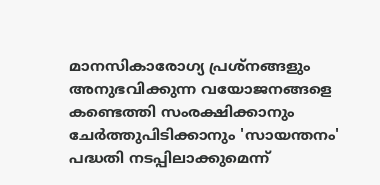മാനസികാരോഗ്യ പ്രശ്നങ്ങളും അനുഭവിക്കുന്ന വയോജനങ്ങളെ കണ്ടെത്തി സംരക്ഷിക്കാനും ചേർത്തുപിടിക്കാനും 'സായന്തനം' പദ്ധതി നടപ്പിലാക്കുമെന്ന്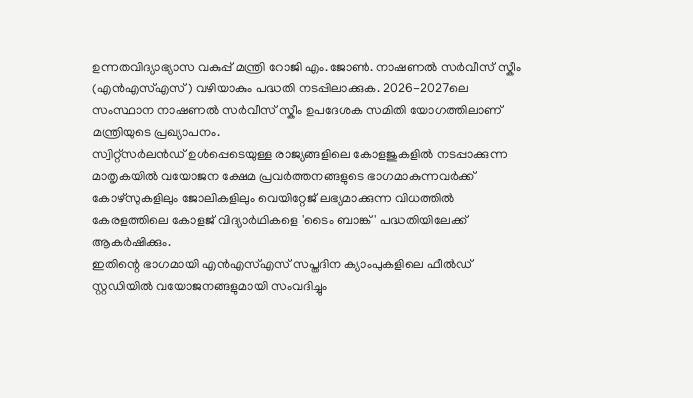ഉന്നതവിദ്യാഭ്യാസ വകുപ്പ് മന്ത്രി റോജി എം.ജോൺ. നാഷണൽ സർവീസ് സ്കീം (എൻഎസ്എസ്) വഴിയാകും പദ്ധതി നടപ്പിലാക്കുക. 2026-2027ലെ സംസ്ഥാന നാഷണൽ സർവീസ് സ്കീം ഉപദേശക സമിതി യോഗത്തിലാണ് മന്ത്രിയുടെ പ്രഖ്യാപനം.
സ്വിറ്റ്സർലൻഡ് ഉൾപ്പെടെയുള്ള രാജ്യങ്ങളിലെ കോളജുകളിൽ നടപ്പാക്കുന്ന മാതൃകയിൽ വയോജന ക്ഷേമ പ്രവർത്തനങ്ങളുടെ ഭാഗമാകുന്നവർക്ക് കോഴ്സുകളിലും ജോലികളിലും വെയിറ്റേജ് ലഭ്യമാക്കുന്ന വിധത്തിൽ കേരളത്തിലെ കോളജ് വിദ്യാർഥികളെ 'ടൈം ബാങ്ക്' പദ്ധതിയിലേക്ക് ആകർഷിക്കും.
ഇതിന്റെ ഭാഗമായി എൻഎസ്എസ് സപ്തദിന ക്യാംപുകളിലെ ഫീൽഡ് സ്റ്റഡിയിൽ വയോജനങ്ങളുമായി സംവദിച്ചും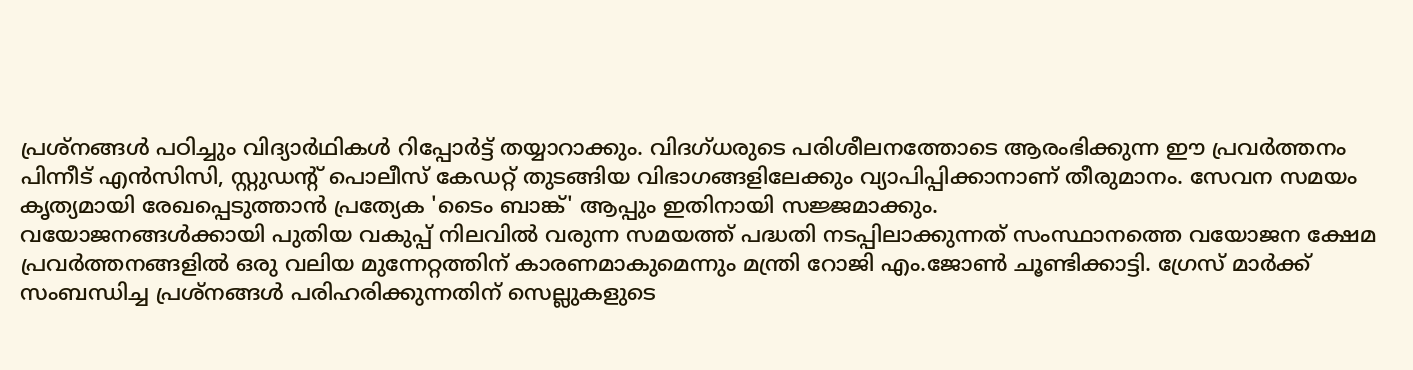പ്രശ്നങ്ങൾ പഠിച്ചും വിദ്യാർഥികൾ റിപ്പോർട്ട് തയ്യാറാക്കും. വിദഗ്ധരുടെ പരിശീലനത്തോടെ ആരംഭിക്കുന്ന ഈ പ്രവർത്തനം പിന്നീട് എൻസിസി, സ്റ്റുഡന്റ് പൊലീസ് കേഡറ്റ് തുടങ്ങിയ വിഭാഗങ്ങളിലേക്കും വ്യാപിപ്പിക്കാനാണ് തീരുമാനം. സേവന സമയം കൃത്യമായി രേഖപ്പെടുത്താൻ പ്രത്യേക 'ടൈം ബാങ്ക്' ആപ്പും ഇതിനായി സജ്ജമാക്കും.
വയോജനങ്ങൾക്കായി പുതിയ വകുപ്പ് നിലവിൽ വരുന്ന സമയത്ത് പദ്ധതി നടപ്പിലാക്കുന്നത് സംസ്ഥാനത്തെ വയോജന ക്ഷേമ പ്രവർത്തനങ്ങളിൽ ഒരു വലിയ മുന്നേറ്റത്തിന് കാരണമാകുമെന്നും മന്ത്രി റോജി എം.ജോൺ ചൂണ്ടിക്കാട്ടി. ഗ്രേസ് മാർക്ക് സംബന്ധിച്ച പ്രശ്നങ്ങൾ പരിഹരിക്കുന്നതിന് സെല്ലുകളുടെ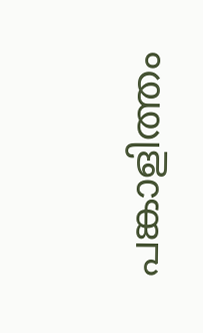പങ്കാളിത്തം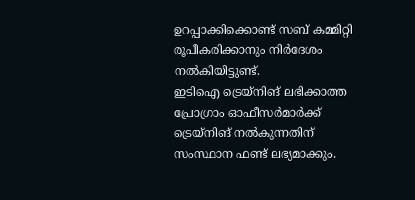ഉറപ്പാക്കിക്കൊണ്ട് സബ് കമ്മിറ്റി രൂപീകരിക്കാനും നിർദേശം നൽകിയിട്ടുണ്ട്.
ഇടിഐ ട്രെയ്നിങ് ലഭിക്കാത്ത പ്രോഗ്രാം ഓഫീസർമാർക്ക് ട്രെയ്നിങ് നൽകുന്നതിന് സംസ്ഥാന ഫണ്ട് ലഭ്യമാക്കും.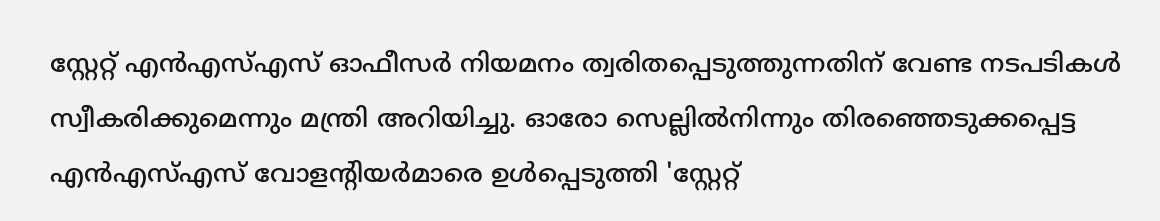സ്റ്റേറ്റ് എൻഎസ്എസ് ഓഫീസർ നിയമനം ത്വരിതപ്പെടുത്തുന്നതിന് വേണ്ട നടപടികൾ സ്വീകരിക്കുമെന്നും മന്ത്രി അറിയിച്ചു. ഓരോ സെല്ലിൽനിന്നും തിരഞ്ഞെടുക്കപ്പെട്ട എൻഎസ്എസ് വോളന്റിയർമാരെ ഉൾപ്പെടുത്തി 'സ്റ്റേറ്റ്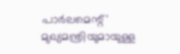പാർലമെന്റ്' മുഖ്യമന്ത്രിയുമായുള്ള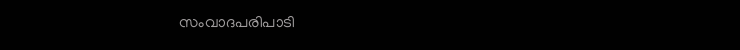സംവാദപരിപാടി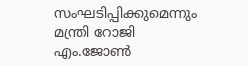സംഘടിപ്പിക്കുമെന്നും മന്ത്രി റോജി എം.ജോൺ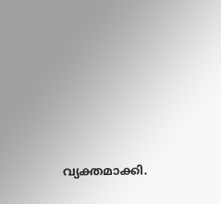വ്യക്തമാക്കി.